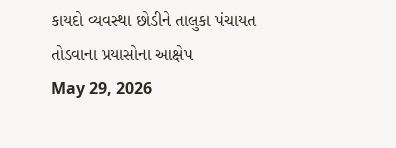કાયદો વ્યવસ્થા છોડીને તાલુકા પંચાયત તોડવાના પ્રયાસોના આક્ષેપ
May 29, 2026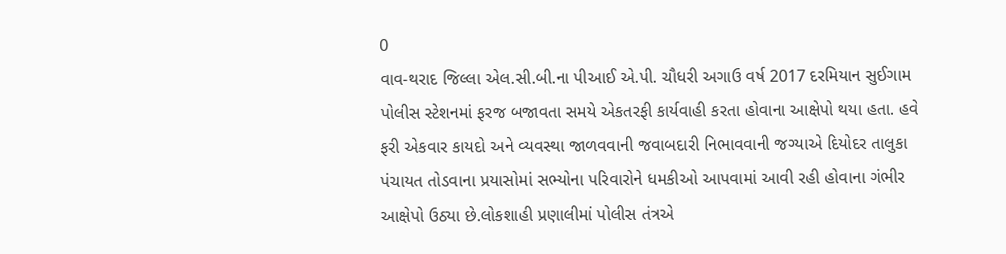0
વાવ-થરાદ જિલ્લા એલ.સી.બી.ના પીઆઈ એ.પી. ચૌધરી અગાઉ વર્ષ 2017 દરમિયાન સુઈગામ પોલીસ સ્ટેશનમાં ફરજ બજાવતા સમયે એકતરફી કાર્યવાહી કરતા હોવાના આક્ષેપો થયા હતા. હવે ફરી એકવાર કાયદો અને વ્યવસ્થા જાળવવાની જવાબદારી નિભાવવાની જગ્યાએ દિયોદર તાલુકા પંચાયત તોડવાના પ્રયાસોમાં સભ્યોના પરિવારોને ધમકીઓ આપવામાં આવી રહી હોવાના ગંભીર આક્ષેપો ઉઠ્યા છે.લોકશાહી પ્રણાલીમાં પોલીસ તંત્રએ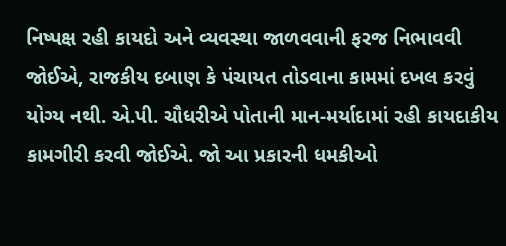નિષ્પક્ષ રહી કાયદો અને વ્યવસ્થા જાળવવાની ફરજ નિભાવવી જોઈએ, રાજકીય દબાણ કે પંચાયત તોડવાના કામમાં દખલ કરવું યોગ્ય નથી. એ.પી. ચૌધરીએ પોતાની માન-મર્યાદામાં રહી કાયદાકીય કામગીરી કરવી જોઈએ. જો આ પ્રકારની ધમકીઓ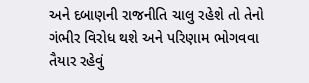અને દબાણની રાજનીતિ ચાલુ રહેશે તો તેનો ગંભીર વિરોધ થશે અને પરિણામ ભોગવવા તૈયાર રહેવું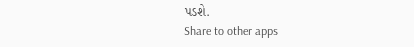પડશે.
Share to other apps